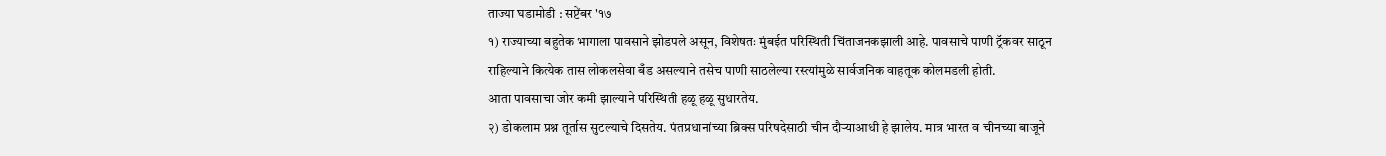ताज्या घडामोडी : सप्टेंबर '१७
१) राज्याच्या बहुतेक भागाला पावसाने झोडपले असून, विशेषतः मुंबईत परिस्थिती चिंताजनकझाली आहे. पावसाचे पाणी ट्रॅकवर साठून राहिल्याने कित्येक तास लोकलसेवा बँड असल्याने तसेच पाणी साठलेल्या रस्त्यांमुळे सार्वजनिक वाहतूक कोलमडली होती.
आता पावसाचा जोर कमी झाल्याने परिस्थिती हळू हळू सुधारतेय.
२) डोकलाम प्रश्न तूर्तास सुटल्याचे दिसतेय. पंतप्रधानांच्या ब्रिक्स परिषदेसाठी चीन दौऱ्याआधी हे झालेय. मात्र भारत व चीनच्या बाजूने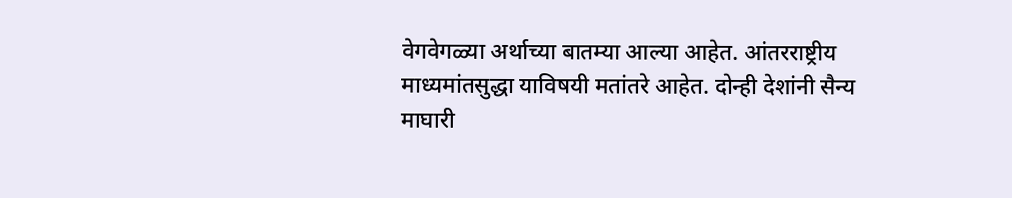वेगवेगळ्या अर्थाच्या बातम्या आल्या आहेत. आंतरराष्ट्रीय माध्यमांतसुद्धा याविषयी मतांतरे आहेत. दोन्ही देशांनी सैन्य माघारी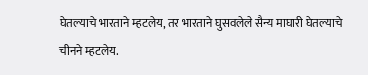घेतल्याचे भारताने म्हटलेय, तर भारताने घुसवलेले सैन्य माघारी घेतल्याचे चीनने म्हटलेय.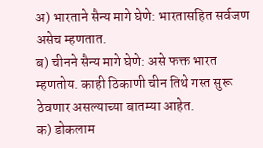अ) भारताने सैन्य मागे घेणे: भारतासहित सर्वजण असेच म्हणतात.
ब) चीनने सैन्य मागे घेणे: असे फक्त भारत म्हणतोय. काही ठिकाणी चीन तिथे गस्त सुरू ठेवणार असल्याच्या बातम्या आहेत.
क) डोकलाम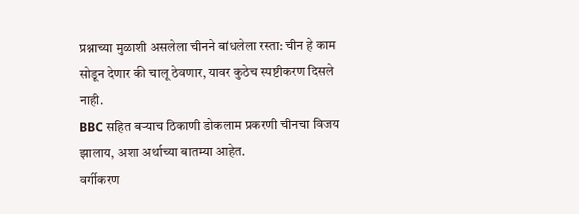प्रश्नाच्या मुळाशी असलेला चीनने बांधलेला रस्ता: चीन हे काम सोडून देणार की चालू ठेवणार, यावर कुठेच स्पष्टीकरण दिसले नाही.
BBC सहित बऱ्याच ठिकाणी डोकलाम प्रकरणी चीनचा विजय झालाय, अशा अर्थाच्या बातम्या आहेत.
वर्गीकरण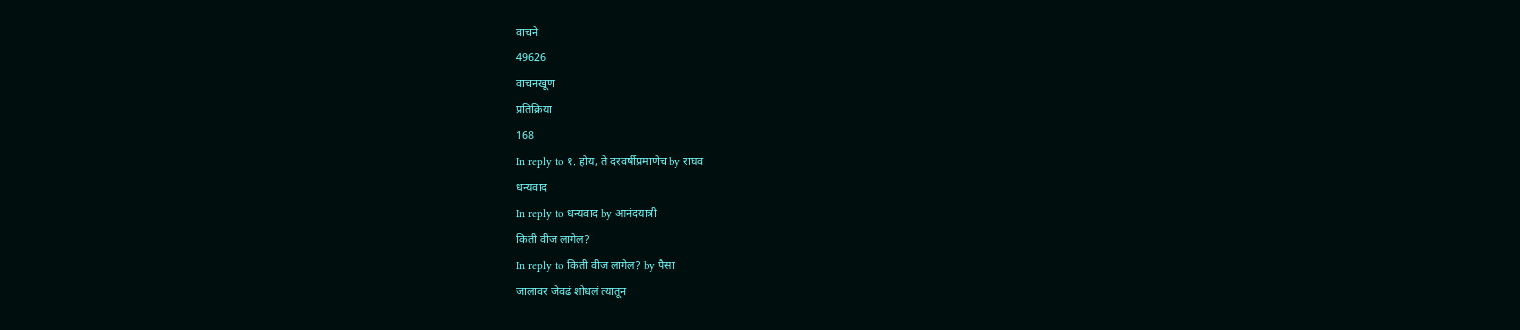वाचने
49626
वाचनखूण
प्रतिक्रिया
168
In reply to १. होय, ते दरवर्षीप्रमाणेच by राघव
धन्यवाद
In reply to धन्यवाद by आनंदयात्री
किती वीज लागेल?
In reply to किती वीज लागेल? by पैसा
जालावर जेवढं शोधलं त्यातून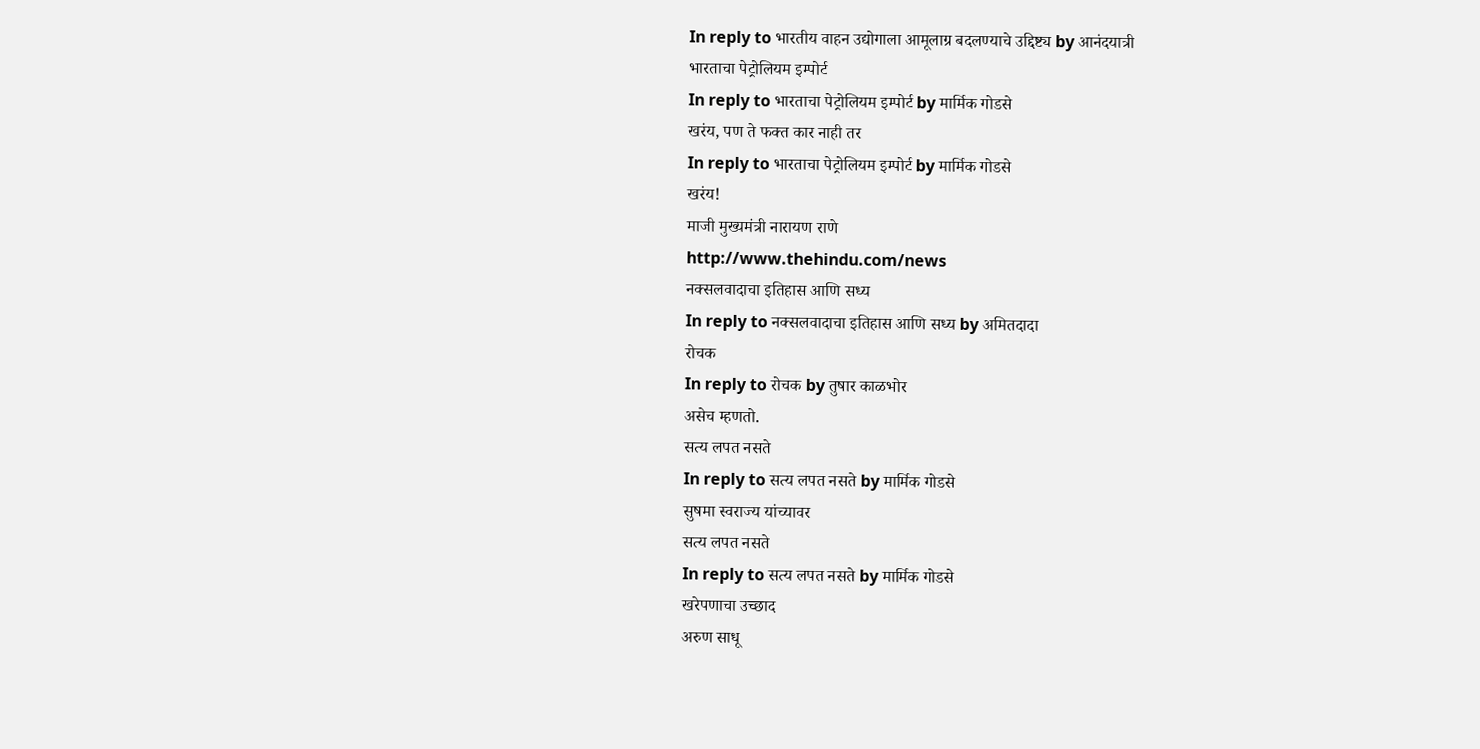In reply to भारतीय वाहन उद्योगाला आमूलाग्र बदलण्याचे उद्दिष्ट्य by आनंदयात्री
भारताचा पेट्रोलियम इम्पोर्ट
In reply to भारताचा पेट्रोलियम इम्पोर्ट by मार्मिक गोडसे
खरंय, पण ते फक्त कार नाही तर
In reply to भारताचा पेट्रोलियम इम्पोर्ट by मार्मिक गोडसे
खरंय!
माजी मुख्यमंत्री नारायण राणे
http://www.thehindu.com/news
नक्सलवादाचा इतिहास आणि सध्य
In reply to नक्सलवादाचा इतिहास आणि सध्य by अमितदादा
रोचक
In reply to रोचक by तुषार काळभोर
असेच म्हणतो.
सत्य लपत नसते
In reply to सत्य लपत नसते by मार्मिक गोडसे
सुषमा स्वराज्य यांच्यावर
सत्य लपत नसते
In reply to सत्य लपत नसते by मार्मिक गोडसे
खरेपणाचा उच्छाद
अरुण साधू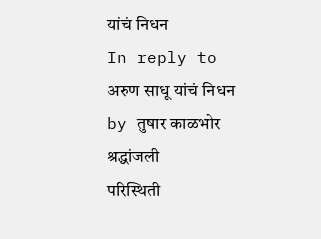यांचं निधन
In reply to अरुण साधू यांचं निधन by तुषार काळभोर
श्रद्धांजली
परिस्थिती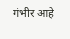गंभीर आहे